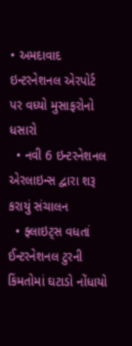• અમદાવાદ ઇન્ટરનેશનલ એરપોર્ટ પર વધ્યો મુસાફરોનો ધસારો
  • નવી 6 ઇન્ટરનેશનલ એરલાઇન્સ દ્વારા શરૂ કરાયું સંચાલન
  • ફ્લાઇટ્સ વધતાં ઈન્ટરનેશનલ ટુરની કિંમતોમાં ઘટાડો નોંધાયો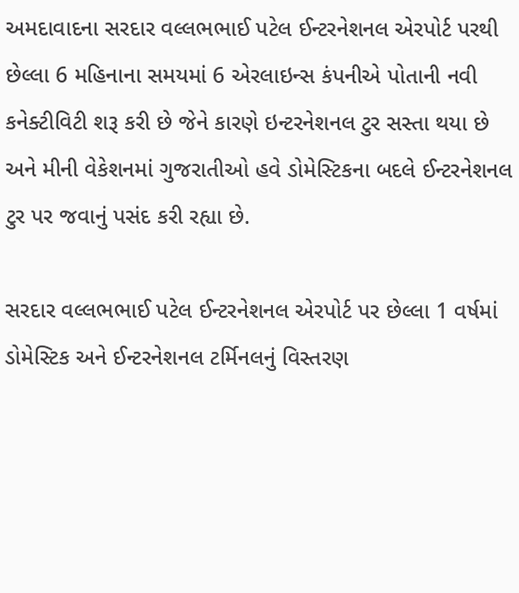અમદાવાદના સરદાર વલ્લભભાઈ પટેલ ઈન્ટરનેશનલ એરપોર્ટ પરથી છેલ્લા 6 મહિનાના સમયમાં 6 એરલાઇન્સ કંપનીએ પોતાની નવી કનેક્ટીવિટી શરૂ કરી છે જેને કારણે ઇન્ટરનેશનલ ટુર સસ્તા થયા છે અને મીની વેકેશનમાં ગુજરાતીઓ હવે ડોમેસ્ટિકના બદલે ઈન્ટરનેશનલ ટુર પર જવાનું પસંદ કરી રહ્યા છે.

સરદાર વલ્લભભાઈ પટેલ ઈન્ટરનેશનલ એરપોર્ટ પર છેલ્લા 1 વર્ષમાં ડોમેસ્ટિક અને ઈન્ટરનેશનલ ટર્મિનલનું વિસ્તરણ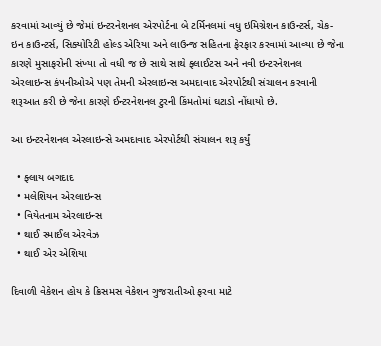કરવામાં આવ્યું છે જેમાં ઇન્ટરનેશનલ એરપોર્ટના બે ટર્મિનલમાં વધુ ઇમિગ્રેશન કાઉન્ટર્સ, ચેક-ઇન કાઉન્ટર્સ, સિક્યોરિટી હોલ્ડ એરિયા અને લાઉન્જ સહિતના ફેરફાર કરવામાં આવ્યા છે જેના કારણે મુસાફરોની સંખ્યા તો વધી જ છે સાથે સાથે ફ્લાઈટસ અને નવી ઇન્ટરનેશનલ એરલાઇન્સ કંપનીઓએ પણ તેમની એરલાઇન્સ અમદાવાદ એરપોર્ટથી સંચાલન કરવાની શરૂઆત કરી છે જેના કારણે ઈન્ટરનેશનલ ટુરની કિંમતોમાં ઘટાડો નોંધાયો છે.

આ ઇન્ટરનેશનલ એરલાઇન્સે અમદાવાદ એરપોર્ટથી સંચાલન શરૂ કર્યું

  • ફ્લાય બગદાદ
  • મલેશિયન એરલાઇન્સ
  • વિયેતનામ એરલાઇન્સ
  • થાઈ સ્માઈલ એરવેઝ
  • થાઈ એર એશિયા

દિવાળી વેકેશન હોય કે ક્રિસમસ વેકેશન ગુજરાતીઓ ફરવા માટે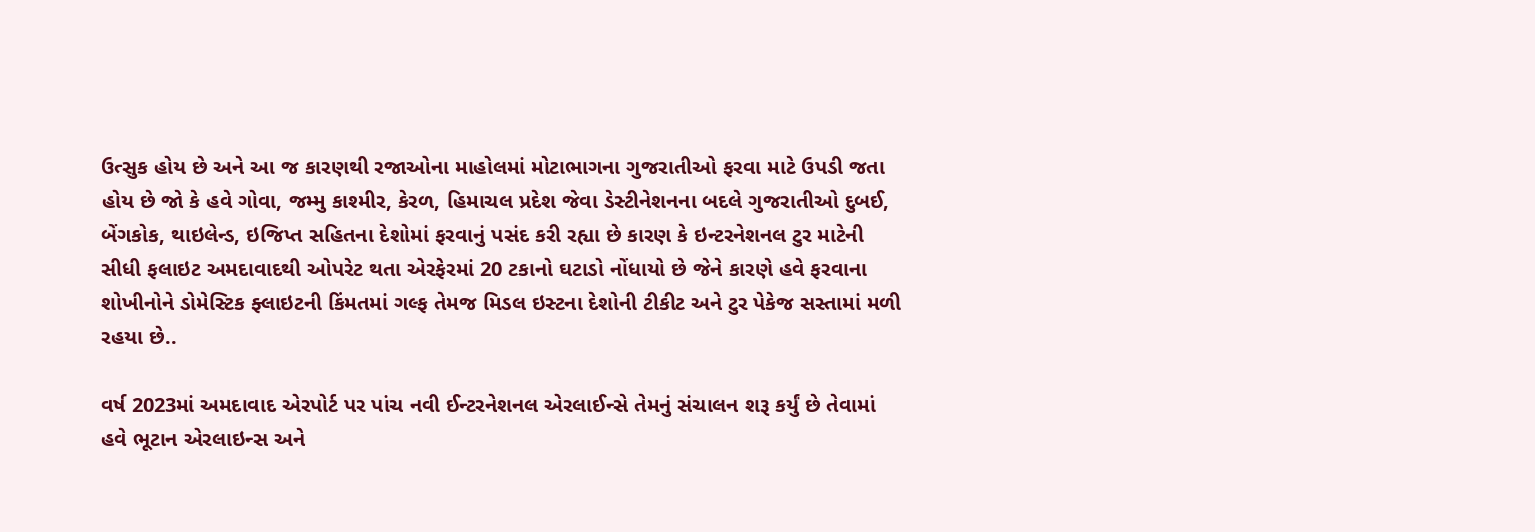ઉત્સુક હોય છે અને આ જ કારણથી રજાઓના માહોલમાં મોટાભાગના ગુજરાતીઓ ફરવા માટે ઉપડી જતા હોય છે જો કે હવે ગોવા, જમ્મુ કાશ્મીર, કેરળ, હિમાચલ પ્રદેશ જેવા ડેસ્ટીનેશનના બદલે ગુજરાતીઓ દુબઈ, બેંગકોક, થાઇલેન્ડ, ઇજિપ્ત સહિતના દેશોમાં ફરવાનું પસંદ કરી રહ્યા છે કારણ કે ઇન્ટરનેશનલ ટુર માટેની સીધી ફલાઇટ અમદાવાદથી ઓપરેટ થતા એરફેરમાં 20 ટકાનો ઘટાડો નોંધાયો છે જેને કારણે હવે ફરવાના શોખીનોને ડોમેસ્ટિક ફ્લાઇટની કિંમતમાં ગલ્ફ તેમજ મિડલ ઇસ્ટના દેશોની ટીકીટ અને ટુર પેકેજ સસ્તામાં મળી રહયા છે..

વર્ષ 2023માં અમદાવાદ એરપોર્ટ પર પાંચ નવી ઈન્ટરનેશનલ એરલાઈન્સે તેમનું સંચાલન શરૂ કર્યું છે તેવામાં હવે ભૂટાન એરલાઇન્સ અને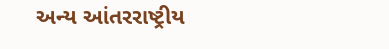અન્ય આંતરરાષ્ટ્રીય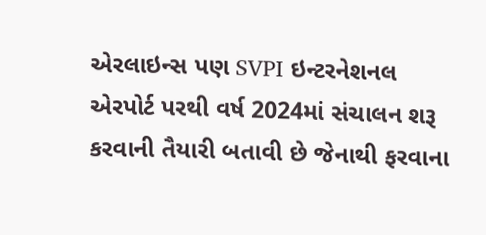એરલાઇન્સ પણ SVPI ઇન્ટરનેશનલ એરપોર્ટ પરથી વર્ષ 2024માં સંચાલન શરૂ કરવાની તૈયારી બતાવી છે જેનાથી ફરવાના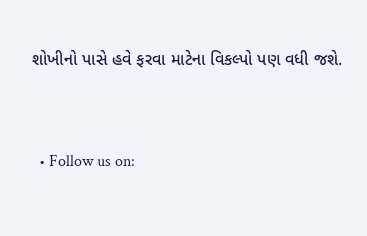શોખીનો પાસે હવે ફરવા માટેના વિકલ્પો પણ વધી જશે.


  • Follow us on: